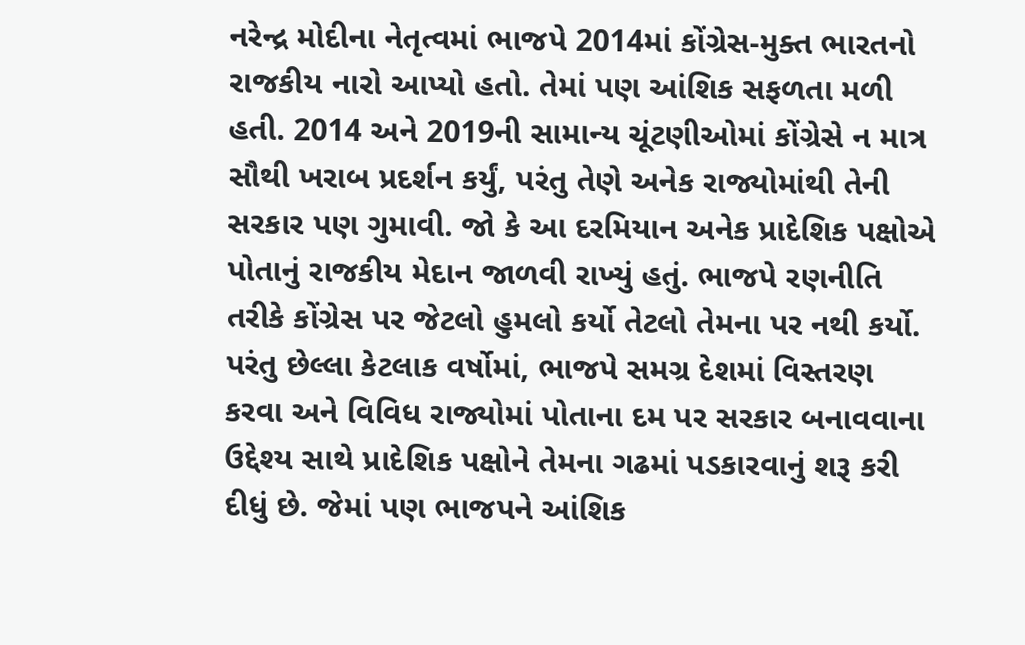નરેન્દ્ર મોદીના નેતૃત્વમાં ભાજપે 2014માં કોંગ્રેસ-મુક્ત ભારતનો રાજકીય નારો આપ્યો હતો. તેમાં પણ આંશિક સફળતા મળી હતી. 2014 અને 2019ની સામાન્ય ચૂંટણીઓમાં કોંગ્રેસે ન માત્ર સૌથી ખરાબ પ્રદર્શન કર્યું, પરંતુ તેણે અનેક રાજ્યોમાંથી તેની સરકાર પણ ગુમાવી. જો કે આ દરમિયાન અનેક પ્રાદેશિક પક્ષોએ પોતાનું રાજકીય મેદાન જાળવી રાખ્યું હતું. ભાજપે રણનીતિ તરીકે કોંગ્રેસ પર જેટલો હુમલો કર્યો તેટલો તેમના પર નથી કર્યો. પરંતુ છેલ્લા કેટલાક વર્ષોમાં, ભાજપે સમગ્ર દેશમાં વિસ્તરણ કરવા અને વિવિધ રાજ્યોમાં પોતાના દમ પર સરકાર બનાવવાના ઉદ્દેશ્ય સાથે પ્રાદેશિક પક્ષોને તેમના ગઢમાં પડકારવાનું શરૂ કરી દીધું છે. જેમાં પણ ભાજપને આંશિક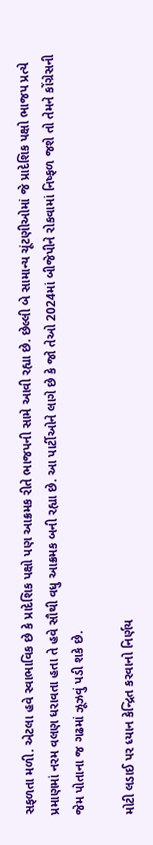સફળતા મળી. એટલા હવે સ્વાભાવિક છે કે પ્રાદેશિક પક્ષો પણ આક્રમક રીતે ભાજપની સામે આવી રહ્યા છે. છેલ્લી બે સામાન્ય ચૂંટણીઓમાં જે પ્રાદેશિક પક્ષો ભાજપ પ્રત્યે પ્રમાણમાં નરમ વલણ ધરાવતા હતા તે હવે સૌથી વધુ આક્રમક બની રહ્યા છે. આ પાર્ટીઓને લાગે છે કે જો તેઓ 2024માં બીજેપીને રોકવામાં નિષ્ફળ જશે તો તેમને કોંગ્રેસની જેમ પોતાના જ ગઢમાં ઝૂઝવું પડી શકે છે.

મોટી લડાઈ પર ધ્યાન કેન્દ્રિત કરવાનો નિર્ણય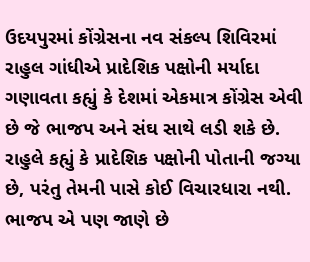ઉદયપુરમાં કોંગ્રેસના નવ સંકલ્પ શિવિરમાં રાહુલ ગાંધીએ પ્રાદેશિક પક્ષોની મર્યાદા ગણાવતા કહ્યું કે દેશમાં એકમાત્ર કોંગ્રેસ એવી છે જે ભાજપ અને સંઘ સાથે લડી શકે છે. રાહુલે કહ્યું કે પ્રાદેશિક પક્ષોની પોતાની જગ્યા છે, પરંતુ તેમની પાસે કોઈ વિચારધારા નથી. ભાજપ એ પણ જાણે છે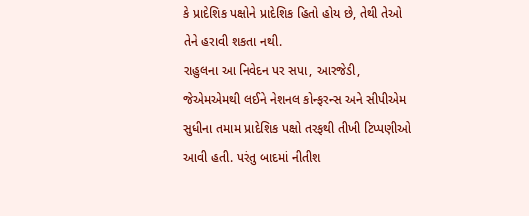કે પ્રાદેશિક પક્ષોને પ્રાદેશિક હિતો હોય છે, તેથી તેઓ તેને હરાવી શકતા નથી.
રાહુલના આ નિવેદન પર સપા, આરજેડી, જેએમએમથી લઈને નેશનલ કોન્ફરન્સ અને સીપીએમ સુધીના તમામ પ્રાદેશિક પક્ષો તરફથી તીખી ટિપ્પણીઓ આવી હતી. પરંતુ બાદમાં નીતીશ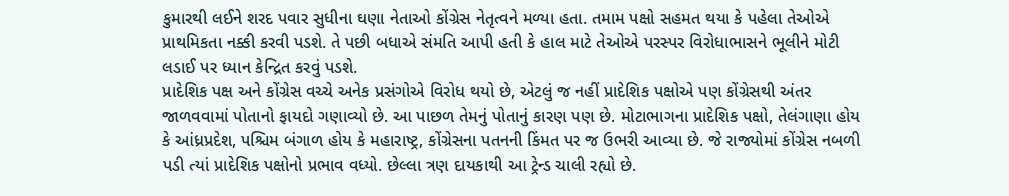કુમારથી લઈને શરદ પવાર સુધીના ઘણા નેતાઓ કોંગ્રેસ નેતૃત્વને મળ્યા હતા. તમામ પક્ષો સહમત થયા કે પહેલા તેઓએ પ્રાથમિકતા નક્કી કરવી પડશે. તે પછી બધાએ સંમતિ આપી હતી કે હાલ માટે તેઓએ પરસ્પર વિરોધાભાસને ભૂલીને મોટી લડાઈ પર ધ્યાન કેન્દ્રિત કરવું પડશે.
પ્રાદેશિક પક્ષ અને કોંગ્રેસ વચ્ચે અનેક પ્રસંગોએ વિરોધ થયો છે, એટલું જ નહીં પ્રાદેશિક પક્ષોએ પણ કોંગ્રેસથી અંતર જાળવવામાં પોતાનો ફાયદો ગણાવ્યો છે. આ પાછળ તેમનું પોતાનું કારણ પણ છે. મોટાભાગના પ્રાદેશિક પક્ષો, તેલંગાણા હોય કે આંધ્રપ્રદેશ, પશ્ચિમ બંગાળ હોય કે મહારાષ્ટ્ર, કોંગ્રેસના પતનની કિંમત પર જ ઉભરી આવ્યા છે. જે રાજ્યોમાં કોંગ્રેસ નબળી પડી ત્યાં પ્રાદેશિક પક્ષોનો પ્રભાવ વધ્યો. છેલ્લા ત્રણ દાયકાથી આ ટ્રેન્ડ ચાલી રહ્યો છે.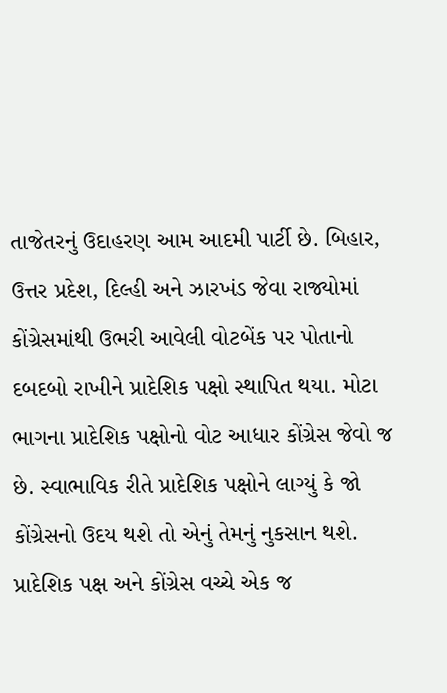તાજેતરનું ઉદાહરણ આમ આદમી પાર્ટી છે. બિહાર, ઉત્તર પ્રદેશ, દિલ્હી અને ઝારખંડ જેવા રાજ્યોમાં કોંગ્રેસમાંથી ઉભરી આવેલી વોટબેંક પર પોતાનો દબદબો રાખીને પ્રાદેશિક પક્ષો સ્થાપિત થયા. મોટા ભાગના પ્રાદેશિક પક્ષોનો વોટ આધાર કોંગ્રેસ જેવો જ છે. સ્વાભાવિક રીતે પ્રાદેશિક પક્ષોને લાગ્યું કે જો કોંગ્રેસનો ઉદય થશે તો એનું તેમનું નુકસાન થશે.
પ્રાદેશિક પક્ષ અને કોંગ્રેસ વચ્ચે એક જ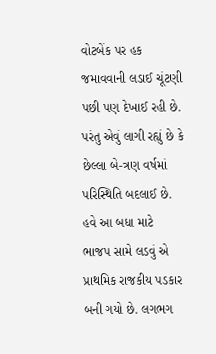વોટબેંક પર હક જમાવવાની લડાઈ ચૂંટણી પછી પણ દેખાઈ રહી છે. પરંતુ એવું લાગી રહ્યું છે કે છેલ્લા બે-ત્રણ વર્ષમાં પરિસ્થિતિ બદલાઈ છે. હવે આ બધા માટે ભાજપ સામે લડવું એ પ્રાથમિક રાજકીય પડકાર બની ગયો છે. લગભગ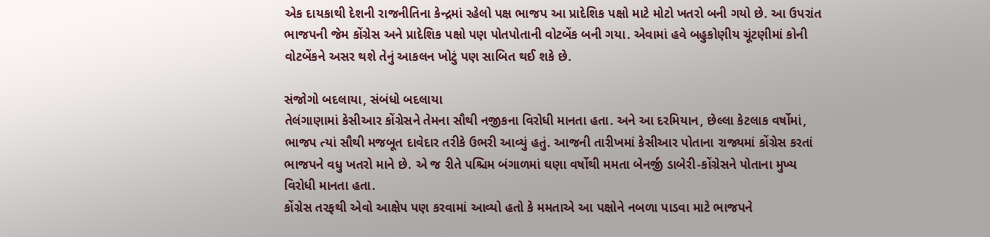એક દાયકાથી દેશની રાજનીતિના કેન્દ્રમાં રહેલો પક્ષ ભાજપ આ પ્રાદેશિક પક્ષો માટે મોટો ખતરો બની ગયો છે. આ ઉપરાંત ભાજપની જેમ કોંગ્રેસ અને પ્રાદેશિક પક્ષો પણ પોતપોતાની વોટબેંક બની ગયા. એવામાં હવે બહુકોણીય ચૂંટણીમાં કોની વોટબેંકને અસર થશે તેનું આકલન ખોટું પણ સાબિત થઈ શકે છે.

સંજોગો બદલાયા, સંબંધો બદલાયા
તેલંગાણામાં કેસીઆર કોંગ્રેસને તેમના સૌથી નજીકના વિરોધી માનતા હતા. અને આ દરમિયાન, છેલ્લા કેટલાક વર્ષોમાં, ભાજપ ત્યાં સૌથી મજબૂત દાવેદાર તરીકે ઉભરી આવ્યું હતું. આજની તારીખમાં કેસીઆર પોતાના રાજ્યમાં કોંગ્રેસ કરતાં ભાજપને વધુ ખતરો માને છે. એ જ રીતે પશ્ચિમ બંગાળમાં ઘણા વર્ષોથી મમતા બેનર્જી ડાબેરી-કોંગ્રેસને પોતાના મુખ્ય વિરોધી માનતા હતા.
કોંગ્રેસ તરફથી એવો આક્ષેપ પણ કરવામાં આવ્યો હતો કે મમતાએ આ પક્ષોને નબળા પાડવા માટે ભાજપને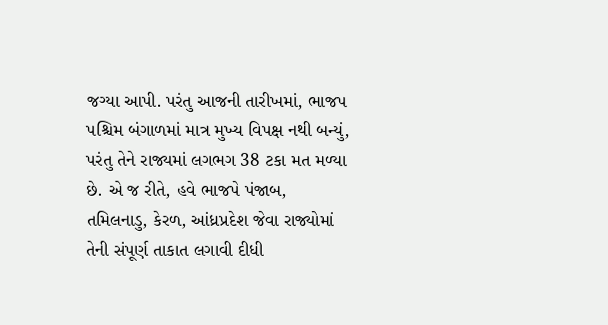જગ્યા આપી. પરંતુ આજની તારીખમાં, ભાજપ પશ્ચિમ બંગાળમાં માત્ર મુખ્ય વિપક્ષ નથી બન્યું, પરંતુ તેને રાજ્યમાં લગભગ 38 ટકા મત મળ્યા છે. એ જ રીતે, હવે ભાજપે પંજાબ, તમિલનાડુ, કેરળ, આંધ્રપ્રદેશ જેવા રાજ્યોમાં તેની સંપૂર્ણ તાકાત લગાવી દીધી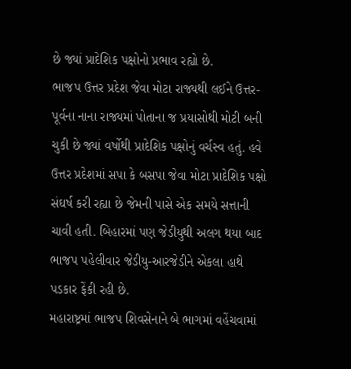છે જ્યાં પ્રાદેશિક પક્ષોનો પ્રભાવ રહ્યો છે.
ભાજપ ઉત્તર પ્રદેશ જેવા મોટા રાજ્યથી લઈને ઉત્તર-પૂર્વના નાના રાજ્યમાં પોતાના જ પ્રયાસોથી મોટી બની ચુકી છે જ્યાં વર્ષોથી પ્રાદેશિક પક્ષોનું વર્ચસ્વ હતું. હવે ઉત્તર પ્રદેશમાં સપા કે બસપા જેવા મોટા પ્રાદેશિક પક્ષો સંઘર્ષ કરી રહ્યા છે જેમની પાસે એક સમયે સત્તાની ચાવી હતી. બિહારમાં પણ જેડીયુથી અલગ થયા બાદ ભાજપ પહેલીવાર જેડીયુ-આરજેડીને એકલા હાથે પડકાર ફેંકી રહી છે.
મહારાષ્ટ્રમાં ભાજપ શિવસેનાને બે ભાગમાં વહેંચવામાં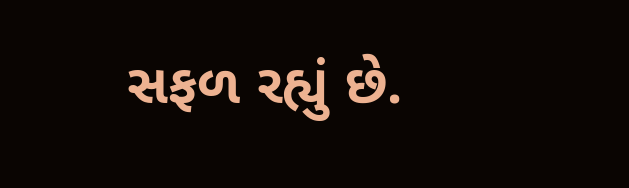સફળ રહ્યું છે.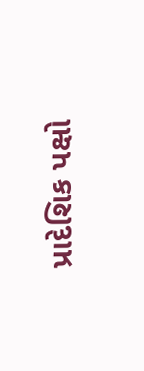પ્રાદેશિક પક્ષો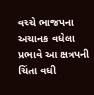વચ્ચે ભાજપના અચાનક વધેલા પ્રભાવે આ ક્ષત્રપની ચિંતા વધી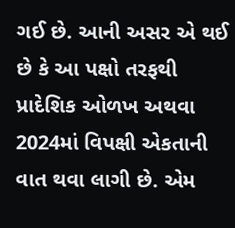ગઈ છે. આની અસર એ થઈ છે કે આ પક્ષો તરફથી પ્રાદેશિક ઓળખ અથવા 2024માં વિપક્ષી એકતાની વાત થવા લાગી છે. એમ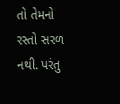તો તેમનો રસ્તો સરળ નથી. પરંતુ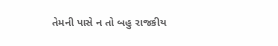તેમની પાસે ન તો બહુ રાજકીય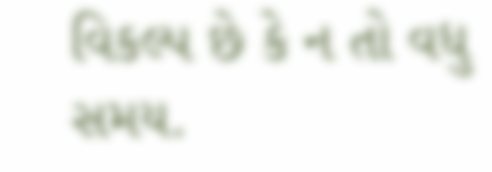વિકલ્પ છે કે ન તો વધુ સમય.